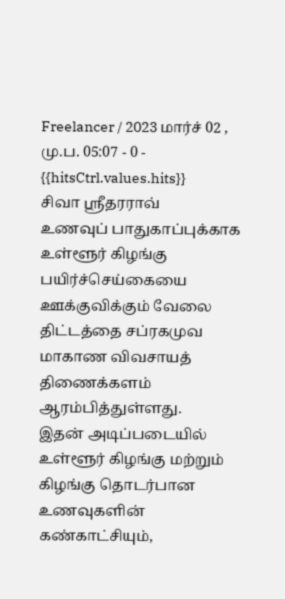Freelancer / 2023 மார்ச் 02 , மு.ப. 05:07 - 0 - {{hitsCtrl.values.hits}}
சிவா ஸ்ரீதரராவ்
உணவுப் பாதுகாப்புக்காக உள்ளூர் கிழங்கு பயிர்ச்செய்கையை ஊக்குவிக்கும் வேலை திட்டத்தை சப்ரகமுவ மாகாண விவசாயத் திணைக்களம் ஆரம்பித்துள்ளது.
இதன் அடிப்படையில் உள்ளூர் கிழங்கு மற்றும் கிழங்கு தொடர்பான உணவுகளின் கண்காட்சியும்,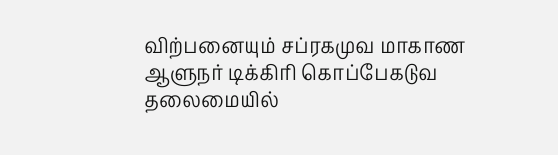விற்பனையும் சப்ரகமுவ மாகாண ஆளுநர் டிக்கிரி கொப்பேகடுவ தலைமையில்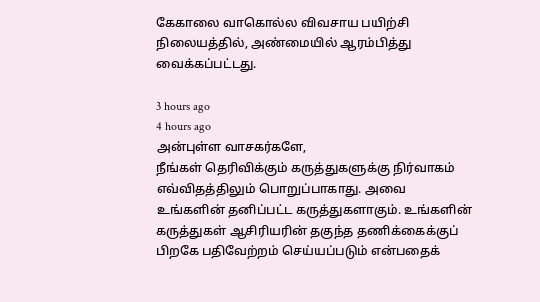கேகாலை வாகொல்ல விவசாய பயிற்சி நிலையத்தில், அண்மையில் ஆரம்பித்து வைக்கப்பட்டது.

3 hours ago
4 hours ago
அன்புள்ள வாசகர்களே,
நீங்கள் தெரிவிக்கும் கருத்துகளுக்கு நிர்வாகம் எவ்விதத்திலும் பொறுப்பாகாது. அவை உங்களின் தனிப்பட்ட கருத்துகளாகும். உங்களின் கருத்துகள் ஆசிரியரின் தகுந்த தணிக்கைக்குப் பிறகே பதிவேற்றம் செய்யப்படும் என்பதைக்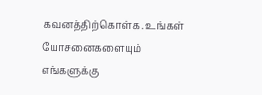கவனத்திற்கொள்க. உங்கள் யோசனைகளையும் எங்களுக்கு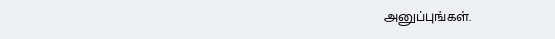அனுப்புங்கள்.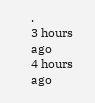.
3 hours ago
4 hours ago